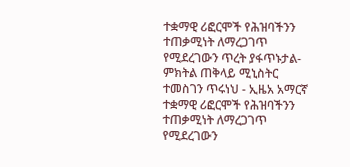ተቋማዊ ሪፎርሞች የሕዝባችንን ተጠቃሚነት ለማረጋገጥ የሚደረገውን ጥረት ያፋጥኑታል-ምክትል ጠቅላይ ሚኒስትር ተመስገን ጥሩነህ - ኢዜአ አማርኛ
ተቋማዊ ሪፎርሞች የሕዝባችንን ተጠቃሚነት ለማረጋገጥ የሚደረገውን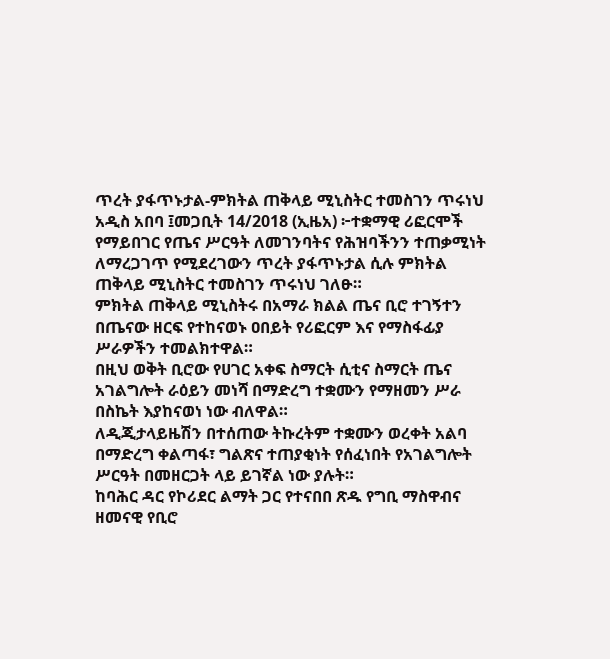ጥረት ያፋጥኑታል-ምክትል ጠቅላይ ሚኒስትር ተመስገን ጥሩነህ
አዲስ አበባ ፤መጋቢት 14/2018 (ኢዜአ) ፦ተቋማዊ ሪፎርሞች የማይበገር የጤና ሥርዓት ለመገንባትና የሕዝባችንን ተጠቃሚነት ለማረጋገጥ የሚደረገውን ጥረት ያፋጥኑታል ሲሉ ምክትል ጠቅላይ ሚኒስትር ተመስገን ጥሩነህ ገለፁ።
ምክትል ጠቅላይ ሚኒስትሩ በአማራ ክልል ጤና ቢሮ ተገኝተን በጤናው ዘርፍ የተከናወኑ ዐበይት የሪፎርም እና የማስፋፊያ ሥራዎችን ተመልክተዋል።
በዚህ ወቅት ቢሮው የሀገር አቀፍ ስማርት ሲቲና ስማርት ጤና አገልግሎት ራዕይን መነሻ በማድረግ ተቋሙን የማዘመን ሥራ በስኬት እያከናወነ ነው ብለዋል።
ለዲጂታላይዜሽን በተሰጠው ትኩረትም ተቋሙን ወረቀት አልባ በማድረግ ቀልጣፋ፣ ግልጽና ተጠያቂነት የሰፈነበት የአገልግሎት ሥርዓት በመዘርጋት ላይ ይገኛል ነው ያሉት።
ከባሕር ዳር የኮሪደር ልማት ጋር የተናበበ ጽዱ የግቢ ማስዋብና ዘመናዊ የቢሮ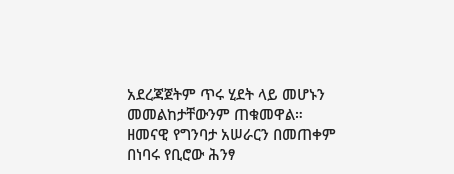አደረጃጀትም ጥሩ ሂደት ላይ መሆኑን መመልከታቸውንም ጠቁመዋል።
ዘመናዊ የግንባታ አሠራርን በመጠቀም በነባሩ የቢሮው ሕንፃ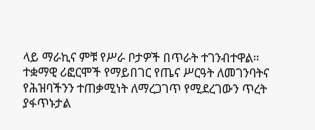ላይ ማራኪና ምቹ የሥራ ቦታዎች በጥራት ተገንብተዋል።
ተቋማዊ ሪፎርሞች የማይበገር የጤና ሥርዓት ለመገንባትና የሕዝባችንን ተጠቃሚነት ለማረጋገጥ የሚደረገውን ጥረት ያፋጥኑታል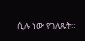ሲሉ ነው የገለጹት።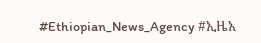#Ethiopian_News_Agency #ኢዜአ